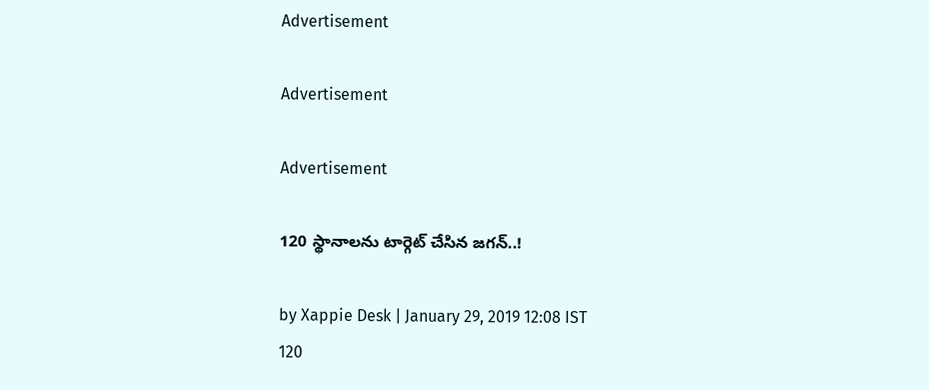Advertisement

Advertisement

Advertisement

120 స్థానాలను టార్గెట్ చేసిన జగన్..!

by Xappie Desk | January 29, 2019 12:08 IST
120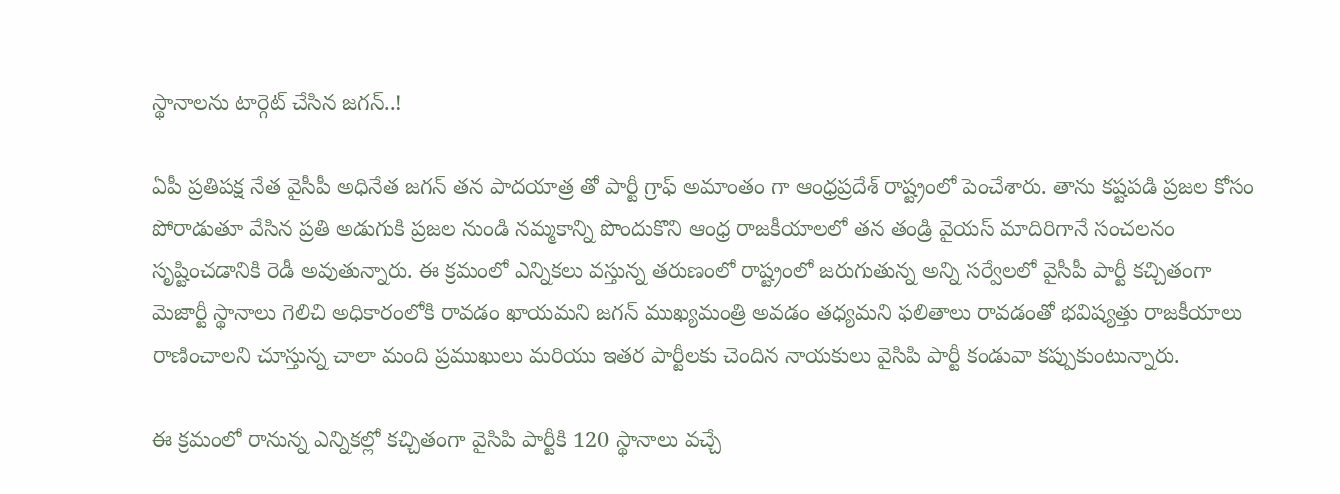స్థానాలను టార్గెట్ చేసిన జగన్..!

ఏపీ ప్రతిపక్ష నేత వైసీపీ అధినేత జగన్ తన పాదయాత్ర తో పార్టీ గ్రాఫ్ అమాంతం గా ఆంధ్రప్రదేశ్ రాష్ట్రంలో పెంచేశారు. తాను కష్టపడి ప్రజల కోసం పోరాడుతూ వేసిన ప్రతి అడుగుకి ప్రజల నుండి నమ్మకాన్ని పొందుకొని ఆంధ్ర రాజకీయాలలో తన తండ్రి వైయస్ మాదిరిగానే సంచలనం సృష్టించడానికి రెడీ అవుతున్నారు. ఈ క్రమంలో ఎన్నికలు వస్తున్న తరుణంలో రాష్ట్రంలో జరుగుతున్న అన్ని సర్వేలలో వైసీపీ పార్టీ కచ్చితంగా మెజార్టీ స్థానాలు గెలిచి అధికారంలోకి రావడం ఖాయమని జగన్ ముఖ్యమంత్రి అవడం తధ్యమని ఫలితాలు రావడంతో భవిష్యత్తు రాజకీయాలు రాణించాలని చూస్తున్న చాలా మంది ప్రముఖులు మరియు ఇతర పార్టీలకు చెందిన నాయకులు వైసిపి పార్టీ కండువా కప్పుకుంటున్నారు.

ఈ క్రమంలో రానున్న ఎన్నికల్లో కచ్చితంగా వైసిపి పార్టీకి 120 స్థానాలు వచ్చే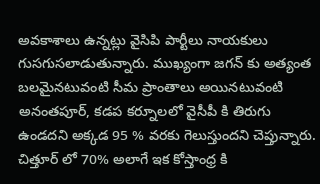అవకాశాలు ఉన్నట్లు వైసిపి పార్టీలు నాయకులు గుసగుసలాడుతున్నారు. ముఖ్యంగా జగన్ కు అత్యంత బలమైనటువంటి సీమ ప్రాంతాలు అయినటువంటి అనంతపూర్, కడప కర్నూలలో వైసీపీ కి తిరుగు ఉండదని అక్కడ 95 % వరకు గెలుస్తుందని చెప్తున్నారు. చిత్తూర్ లో 70% అలాగే ఇక కోస్తాంధ్ర కి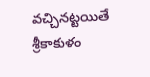వచ్చినట్టయితే శ్రీకాకుళం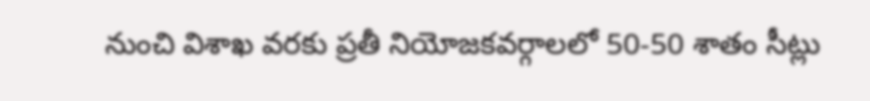నుంచి విశాఖ వరకు ప్రతీ నియోజకవర్గాలలో 50-50 శాతం సీట్లు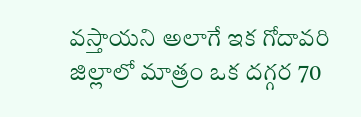వస్తాయని అలాగే ఇక గోదావరి జిల్లాలో మాత్రం ఒక దగ్గర 70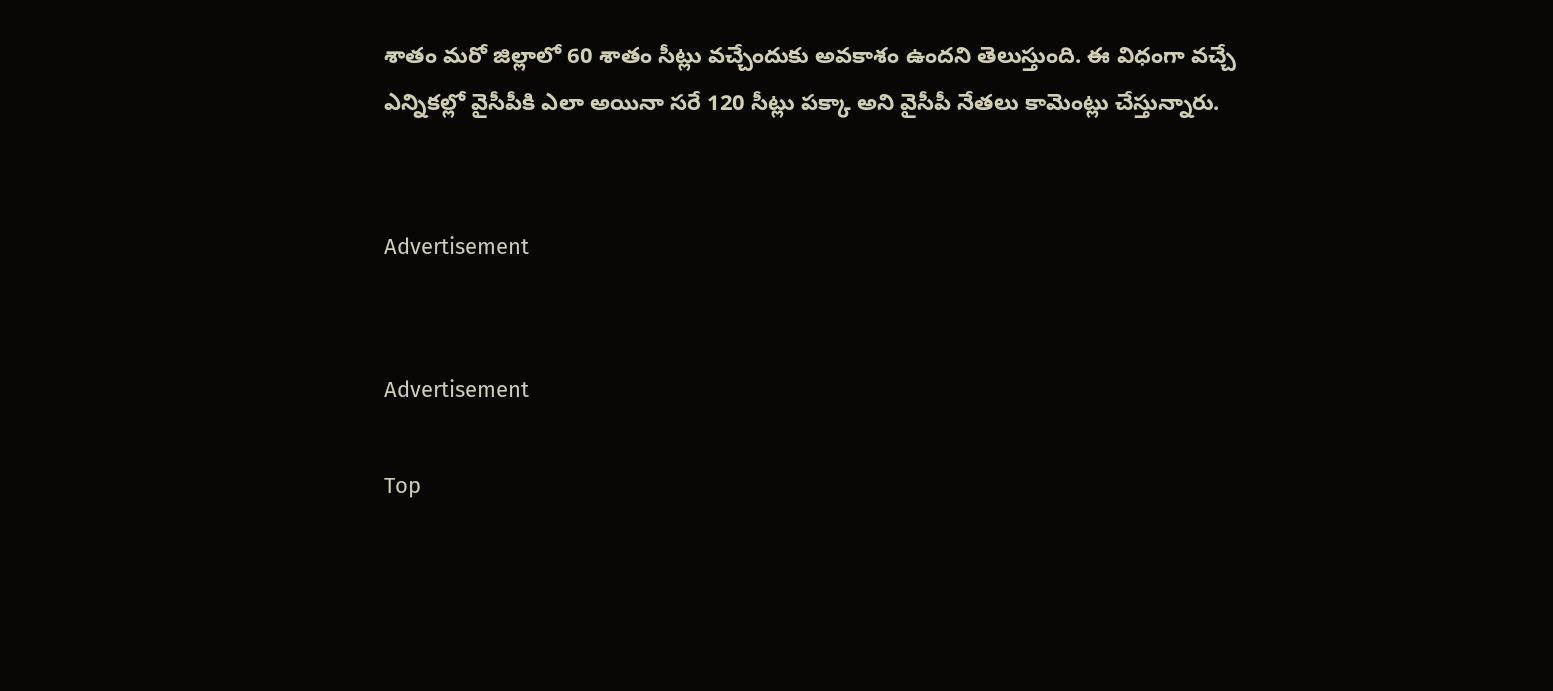శాతం మరో జిల్లాలో 60 శాతం సీట్లు వచ్చేందుకు అవకాశం ఉందని తెలుస్తుంది. ఈ విధంగా వచ్చే ఎన్నికల్లో వైసీపీకి ఎలా అయినా సరే 120 సీట్లు పక్కా అని వైసీపీ నేతలు కామెంట్లు చేస్తున్నారు.


Advertisement


Advertisement

Top